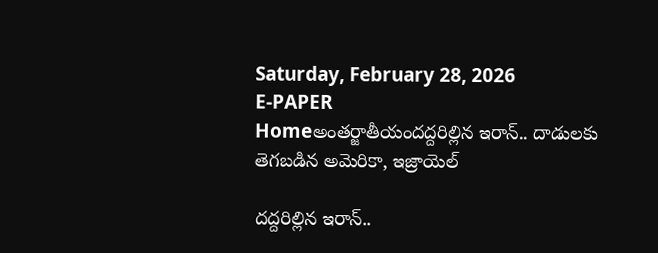Saturday, February 28, 2026
E-PAPER
Homeఅంతర్జాతీయందద్దరిల్లిన ఇరాన్‌.. దాడులకు తెగబడిన అమెరికా, ఇజ్రాయెల్‌

దద్దరిల్లిన ఇరాన్‌..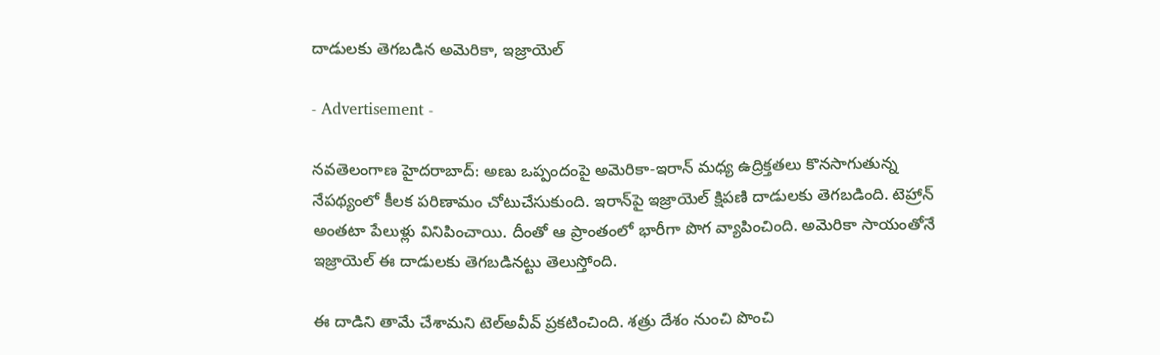దాడులకు తెగబడిన అమెరికా, ఇజ్రాయెల్‌

- Advertisement -

నవతెలంగాణ హైదరాబాద్: అణు ఒప్పందంపై అమెరికా-ఇరాన్‌ మధ్య ఉద్రిక్తతలు కొనసాగుతున్న నేపథ్యంలో కీలక పరిణామం చోటుచేసుకుంది. ఇరాన్‌పై ఇజ్రాయెల్‌ క్షిపణి దాడులకు తెగబడింది. టెహ్రాన్‌ అంతటా పేలుళ్లు వినిపించాయి. దీంతో ఆ ప్రాంతంలో భారీగా పొగ వ్యాపించింది. అమెరికా సాయంతోనే ఇజ్రాయెల్‌ ఈ దాడులకు తెగబడినట్టు తెలుస్తోంది.

ఈ దాడిని తామే చేశామని టెల్‌అవీవ్‌ ప్రకటించింది. శత్రు దేశం నుంచి పొంచి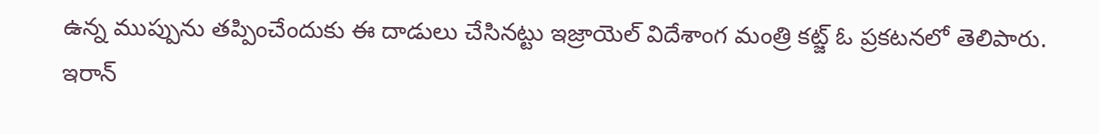ఉన్న ముప్పును తప్పించేందుకు ఈ దాడులు చేసినట్టు ఇజ్రాయెల్‌ విదేశాంగ మంత్రి కట్జ్‌ ఓ ప్రకటనలో తెలిపారు. ఇరాన్‌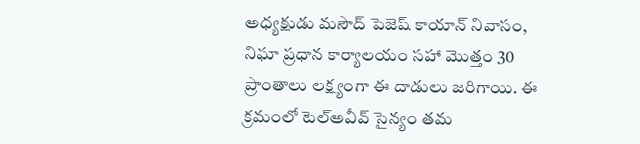అధ్యక్షుడు మసౌద్ పెజెష్ కాయాన్‌ నివాసం, నిఘా ప్రధాన కార్యాలయం సహా మొత్తం 30 ప్రాంతాలు లక్ష్యంగా ఈ దాడులు జరిగాయి. ఈ క్రమంలో టెల్‌అవీవ్‌ సైన్యం తమ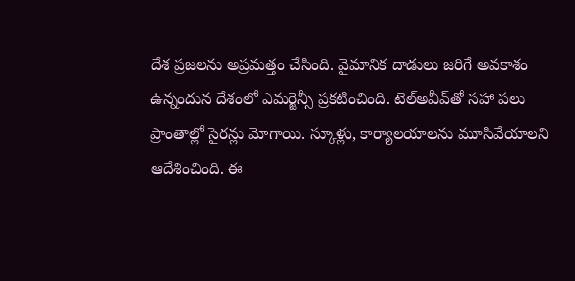దేశ ప్రజలను అప్రమత్తం చేసింది. వైమానిక దాడులు జరిగే అవకాశం ఉన్నందున దేశంలో ఎమర్జెన్సీ ప్రకటించింది. టెల్‌అవీవ్‌తో సహా పలు ప్రాంతాల్లో సైరన్లు మోగాయి. స్కూళ్లు, కార్యాలయాలను మూసివేయాలని ఆదేశించింది. ఈ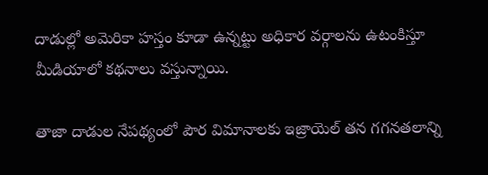దాడుల్లో అమెరికా హస్తం కూడా ఉన్నట్టు అధికార వర్గాలను ఉటంకిస్తూ మీడియాలో కథనాలు వస్తున్నాయి.

తాజా దాడుల నేపథ్యంలో పౌర విమానాలకు ఇజ్రాయెల్‌ తన గగనతలాన్ని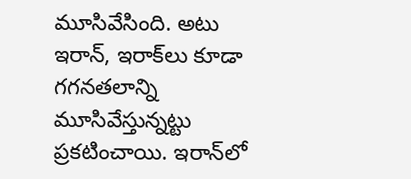మూసివేసింది. అటు ఇరాన్‌, ఇరాక్‌లు కూడా గగనతలాన్ని మూసివేస్తున్నట్టు ప్రకటించాయి. ఇరాన్‌లో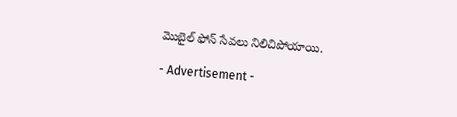మొబైల్‌ ఫోన్‌ సేవలు నిలిచిపోయాయి.

- Advertisement -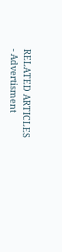RELATED ARTICLES
- Advertisment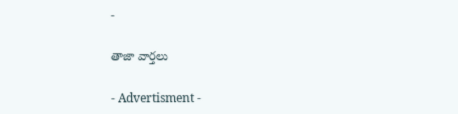-

తాజా వార్తలు

- Advertisment -